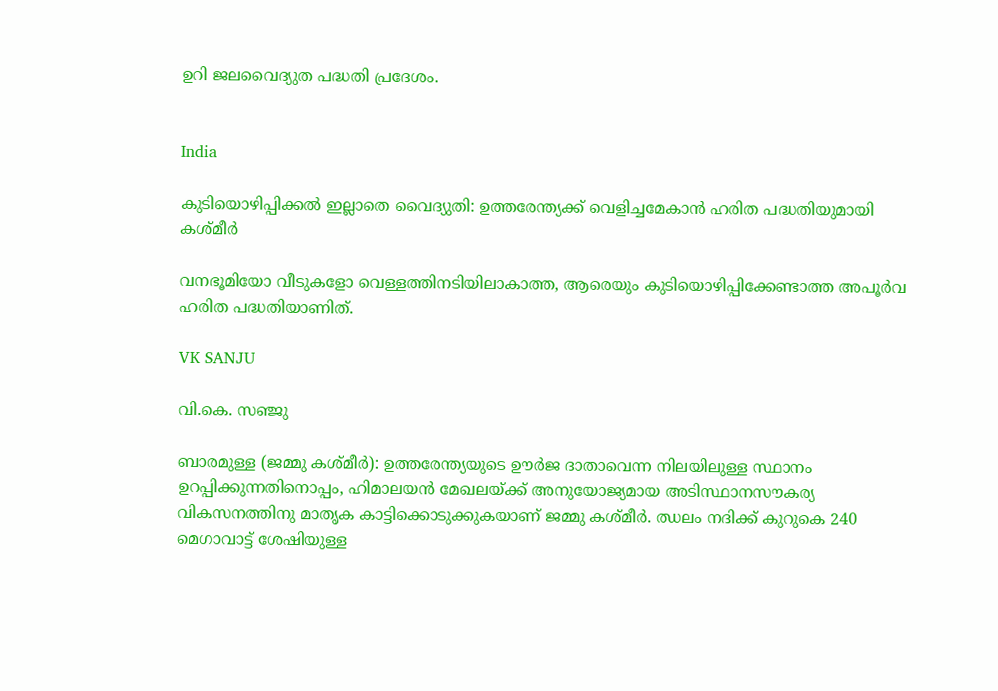ഉറി ജലവൈദ്യുത പദ്ധതി പ്രദേശം.


India

കുടിയൊഴിപ്പിക്കൽ ഇല്ലാതെ വൈദ്യുതി: ഉത്തരേന്ത്യക്ക് വെളിച്ചമേകാൻ ഹരിത പദ്ധതിയുമായി കശ്മീർ

വനഭൂമിയോ വീടുകളോ വെള്ളത്തിനടിയിലാകാത്ത, ആരെയും കുടിയൊഴിപ്പിക്കേണ്ടാത്ത അപൂർവ ഹരിത പദ്ധതിയാണിത്.

VK SANJU

വി.കെ. സഞ്ജു

ബാരമുള്ള (ജമ്മു കശ്മീർ): ഉത്തരേന്ത്യയുടെ ഊർജ ദാതാവെന്ന നിലയിലുള്ള സ്ഥാനം ഉറപ്പിക്കുന്നതിനൊപ്പം, ഹിമാലയൻ മേഖലയ്ക്ക് അനുയോജ്യമായ അടിസ്ഥാനസൗകര്യ വികസനത്തിനു മാതൃക കാട്ടിക്കൊടുക്കുകയാണ് ജമ്മു കശ്മീർ. ഝലം നദിക്ക് കുറുകെ 240 മെഗാവാട്ട് ശേഷിയുള്ള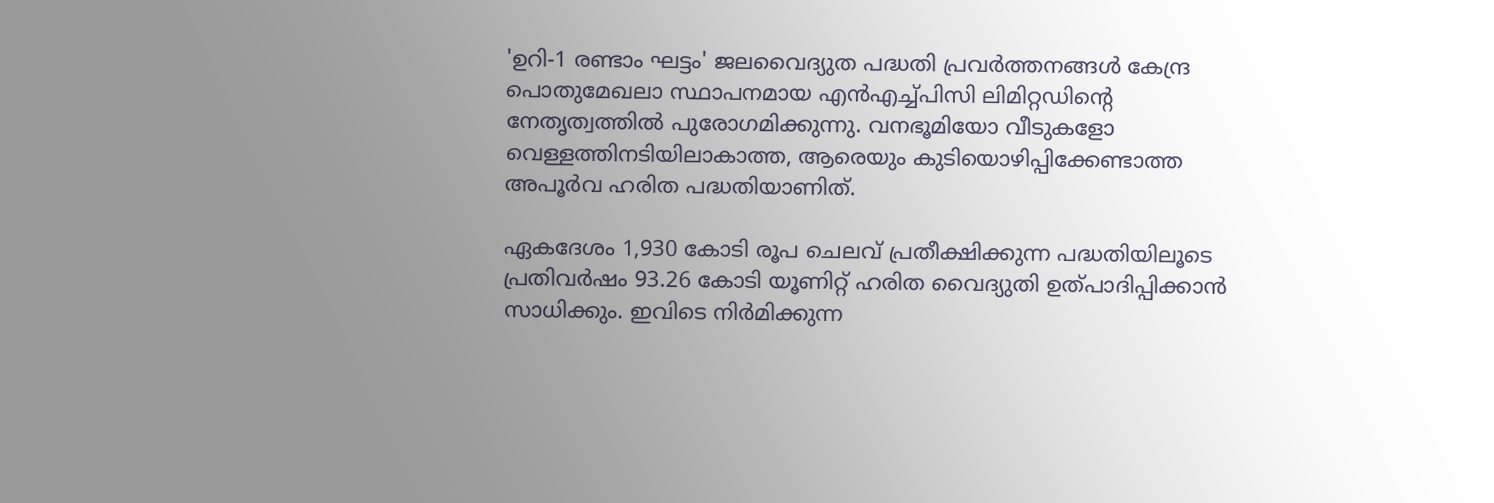'ഉറി-1 രണ്ടാം ഘട്ടം' ജലവൈദ്യുത പദ്ധതി പ്രവർത്തനങ്ങൾ കേന്ദ്ര പൊതുമേഖലാ സ്ഥാപനമായ എൻഎച്ച്‌പിസി ലിമിറ്റഡിന്‍റെ നേതൃത്വത്തിൽ പുരോഗമിക്കുന്നു. വനഭൂമിയോ വീടുകളോ വെള്ളത്തിനടിയിലാകാത്ത, ആരെയും കുടിയൊഴിപ്പിക്കേണ്ടാത്ത അപൂർവ ഹരിത പദ്ധതിയാണിത്.

ഏകദേശം 1,930 കോടി രൂപ ചെലവ് പ്രതീക്ഷിക്കുന്ന പദ്ധതിയിലൂടെ പ്രതിവർഷം 93.26 കോടി യൂണിറ്റ് ഹരിത വൈദ്യുതി ഉത്പാദിപ്പിക്കാൻ സാധിക്കും. ഇവിടെ നിർമിക്കുന്ന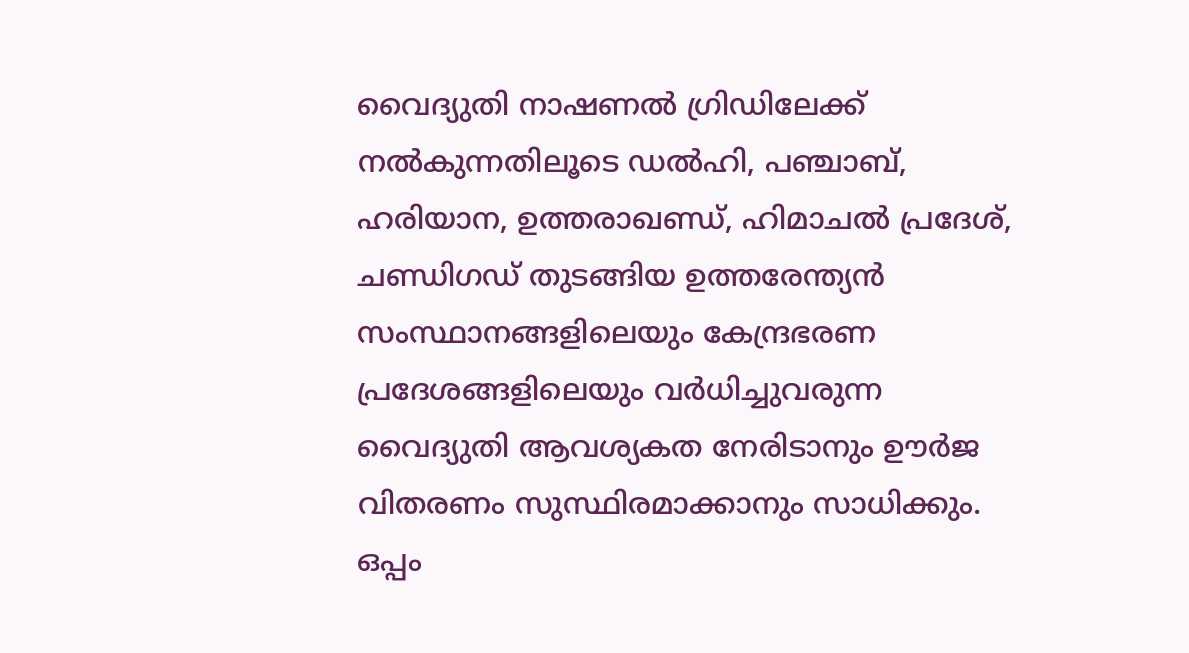വൈദ്യുതി നാഷണൽ ഗ്രിഡിലേക്ക് നൽകുന്നതിലൂടെ ഡൽഹി, പഞ്ചാബ്, ഹരിയാന, ഉത്തരാഖണ്ഡ്, ഹിമാചൽ പ്രദേശ്, ചണ്ഡിഗഡ് തുടങ്ങിയ ഉത്തരേന്ത്യൻ സംസ്ഥാനങ്ങളിലെയും കേന്ദ്രഭരണ പ്രദേശങ്ങളിലെയും വർധിച്ചുവരുന്ന വൈദ്യുതി ആവശ്യകത നേരിടാനും ഊർജ വിതരണം സുസ്ഥിരമാക്കാനും സാധിക്കും. ഒപ്പം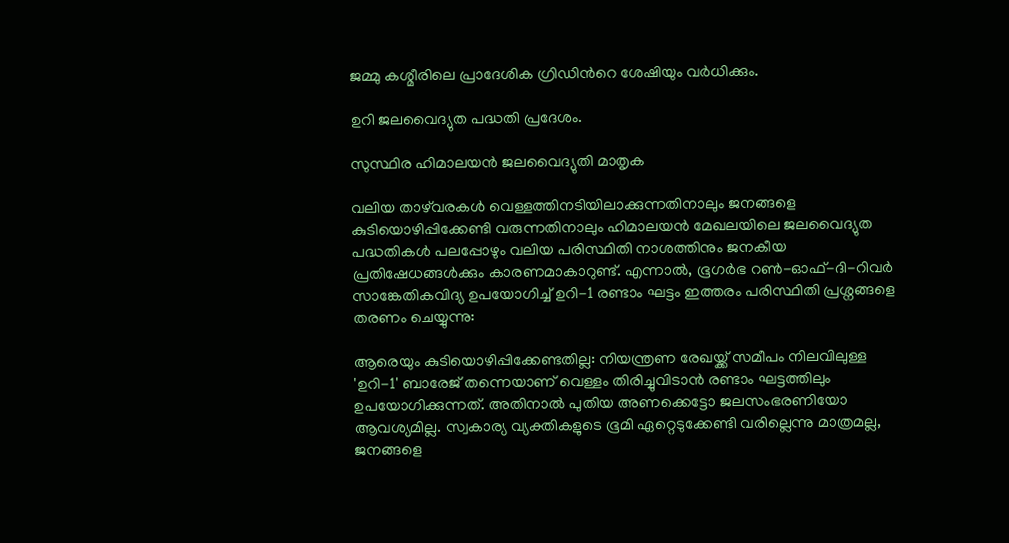ജമ്മു കശ്മീരിലെ പ്രാദേശിക ഗ്രിഡിന്‍റെ ശേഷിയും വർധിക്കും.

ഉറി ജലവൈദ്യുത പദ്ധതി പ്രദേശം.

സുസ്ഥിര ഹിമാലയൻ ജലവൈദ്യുതി മാതൃക

വലിയ താഴ്‌വരകൾ വെള്ളത്തിനടിയിലാക്കുന്നതിനാലും ജനങ്ങളെ കുടിയൊഴിപ്പിക്കേണ്ടി വരുന്നതിനാലും ഹിമാലയൻ മേഖലയിലെ ജലവൈദ്യുത പദ്ധതികൾ പലപ്പോഴും വലിയ പരിസ്ഥിതി നാശത്തിനും ജനകീയ പ്രതിഷേധങ്ങൾക്കും കാരണമാകാറുണ്ട്. എന്നാൽ, ഭൂഗർഭ റൺ-ഓഫ്-ദി-റിവർ സാങ്കേതികവിദ്യ ഉപയോഗിച്ച് ഉറി-1 രണ്ടാം ഘട്ടം ഇത്തരം പരിസ്ഥിതി പ്രശ്നങ്ങളെ തരണം ചെയ്യുന്നു:

ആരെയും കുടിയൊഴിപ്പിക്കേണ്ടതില്ല: നിയന്ത്രണ രേഖയ്ക്ക് സമീപം നിലവിലുള്ള 'ഉറി-1' ബാരേജ് തന്നെയാണ് വെള്ളം തിരിച്ചുവിടാൻ രണ്ടാം ഘട്ടത്തിലും ഉപയോഗിക്കുന്നത്. അതിനാൽ പുതിയ അണക്കെട്ടോ ജലസംഭരണിയോ ആവശ്യമില്ല. സ്വകാര്യ വ്യക്തികളുടെ ഭൂമി ഏറ്റെടുക്കേണ്ടി വരില്ലെന്നു മാത്രമല്ല, ജനങ്ങളെ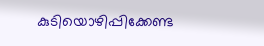കുടിയൊഴിപ്പിക്കേണ്ട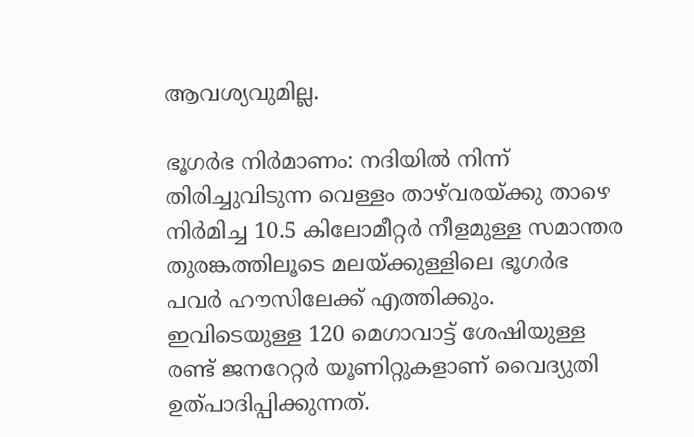ആവശ്യവുമില്ല.

ഭൂഗർഭ നിർമാണം: നദിയിൽ നിന്ന് തിരിച്ചുവിടുന്ന വെള്ളം താഴ്‌വരയ്ക്കു താഴെ നിർമിച്ച 10.5 കിലോമീറ്റർ നീളമുള്ള സമാന്തര തുരങ്കത്തിലൂടെ മലയ്ക്കുള്ളിലെ ഭൂഗർഭ പവർ ഹൗസിലേക്ക് എത്തിക്കും. ഇവിടെയുള്ള 120 മെഗാവാട്ട് ശേഷിയുള്ള രണ്ട് ജനറേറ്റർ യൂണിറ്റുകളാണ് വൈദ്യുതി ഉത്പാദിപ്പിക്കുന്നത്.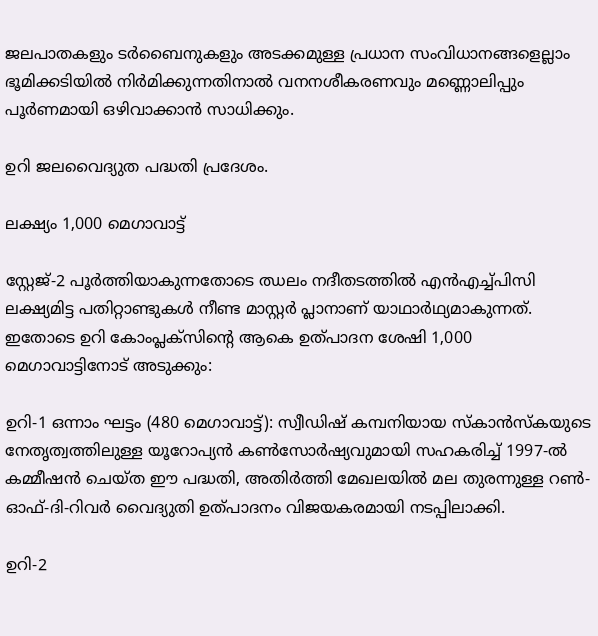ജലപാതകളും ടർബൈനുകളും അടക്കമുള്ള പ്രധാന സംവിധാനങ്ങളെല്ലാം ഭൂമിക്കടിയിൽ നിർമിക്കുന്നതിനാൽ വനനശീകരണവും മണ്ണൊലിപ്പും പൂർണമായി ഒഴിവാക്കാൻ സാധിക്കും.

ഉറി ജലവൈദ്യുത പദ്ധതി പ്രദേശം.

ലക്ഷ്യം 1,000 മെഗാവാട്ട്

സ്റ്റേജ്-2 പൂർത്തിയാകുന്നതോടെ ഝലം നദീതടത്തിൽ എൻഎച്ച്‌പിസി ലക്ഷ്യമിട്ട പതിറ്റാണ്ടുകൾ നീണ്ട മാസ്റ്റർ പ്ലാനാണ് യാഥാർഥ്യമാകുന്നത്. ഇതോടെ ഉറി കോംപ്ലക്സിന്‍റെ ആകെ ഉത്പാദന ശേഷി 1,000 മെഗാവാട്ടിനോട് അടുക്കും:

ഉറി-1 ഒന്നാം ഘട്ടം (480 മെഗാവാട്ട്): സ്വീഡിഷ് കമ്പനിയായ സ്‌കാൻസ്‌കയുടെ നേതൃത്വത്തിലുള്ള യൂറോപ്യൻ കൺസോർഷ്യവുമായി സഹകരിച്ച് 1997-ൽ കമ്മീഷൻ ചെയ്ത ഈ പദ്ധതി, അതിർത്തി മേഖലയിൽ മല തുരന്നുള്ള റൺ-ഓഫ്-ദി-റിവർ വൈദ്യുതി ഉത്പാദനം വിജയകരമായി നടപ്പിലാക്കി.

ഉറി-2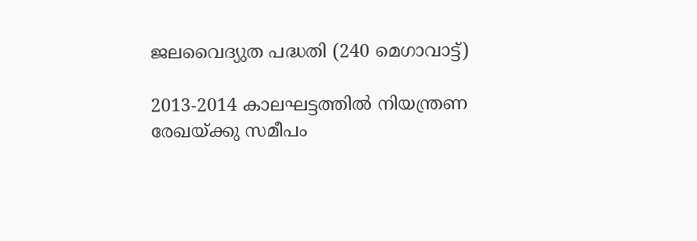ജലവൈദ്യുത പദ്ധതി (240 മെഗാവാട്ട്)

2013-2014 കാലഘട്ടത്തിൽ നിയന്ത്രണ രേഖയ്ക്കു സമീപം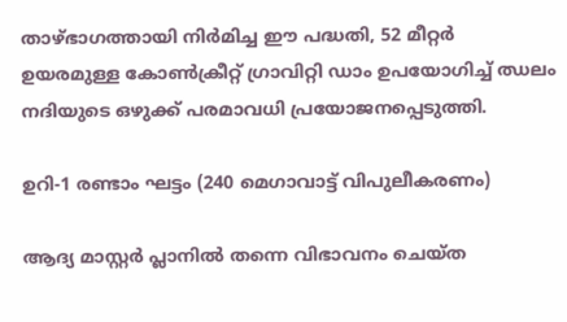താഴ്ഭാഗത്തായി നിർമിച്ച ഈ പദ്ധതി, 52 മീറ്റർ ഉയരമുള്ള കോൺക്രീറ്റ് ഗ്രാവിറ്റി ഡാം ഉപയോഗിച്ച് ഝലം നദിയുടെ ഒഴുക്ക് പരമാവധി പ്രയോജനപ്പെടുത്തി.

ഉറി-1 രണ്ടാം ഘട്ടം (240 മെഗാവാട്ട് വിപുലീകരണം)

ആദ്യ മാസ്റ്റർ പ്ലാനിൽ തന്നെ വിഭാവനം ചെയ്ത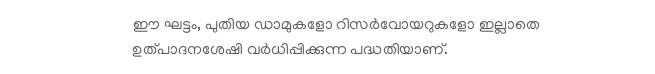ഈ ഘട്ടം, പുതിയ ഡാമുകളോ റിസർവോയറുകളോ ഇല്ലാതെ ഉത്പാദനശേഷി വർധിപ്പിക്കുന്ന പദ്ധതിയാണ്.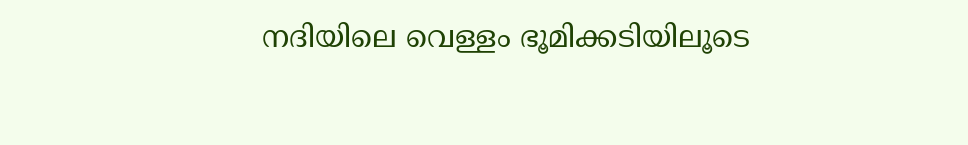നദിയിലെ വെള്ളം ഭൂമിക്കടിയിലൂടെ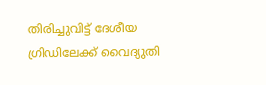തിരിച്ചുവിട്ട് ദേശീയ ഗ്രിഡിലേക്ക് വൈദ്യുതി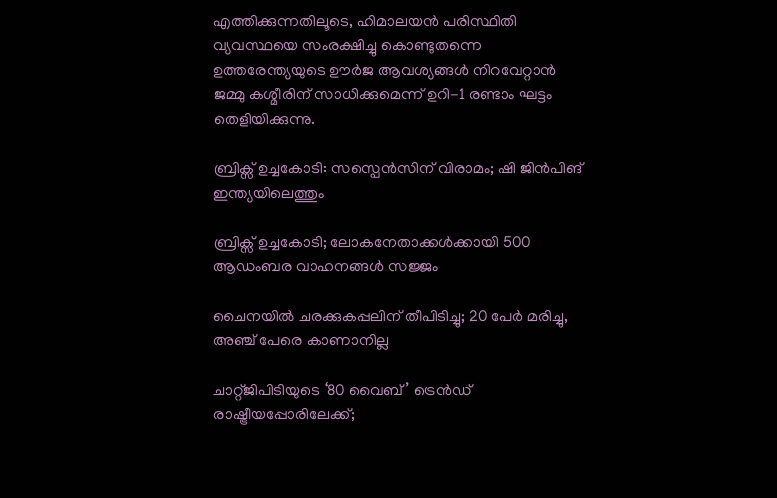എത്തിക്കുന്നതിലൂടെ, ഹിമാലയൻ പരിസ്ഥിതി വ്യവസ്ഥയെ സംരക്ഷിച്ചു കൊണ്ടുതന്നെ ഉത്തരേന്ത്യയുടെ ഊർജ ആവശ്യങ്ങൾ നിറവേറ്റാൻ ജമ്മു കശ്മീരിന് സാധിക്കുമെന്ന് ഉറി-1 രണ്ടാം ഘട്ടം തെളിയിക്കുന്നു.

ബ്രിക്സ് ഉച്ചകോടി: സസ്പെൻസിന് വിരാമം; ഷി ജിൻപിങ് ഇന്ത്യയിലെത്തും

ബ്രിക്സ് ഉച്ചകോടി; ലോകനേതാക്കൾക്കായി 500 ആഡംബര വാഹനങ്ങൾ സജ്ജം

ചൈനയിൽ ചരക്കുകപ്പലിന് തീപിടിച്ചു; 20 പേർ മരിച്ചു, അഞ്ച് പേരെ കാണാനില്ല

ചാറ്റ്ജിപിടിയുടെ ‘80 വൈബ്’ ട്രെൻഡ് രാഷ്ട്രീയപ്പോരിലേക്ക്;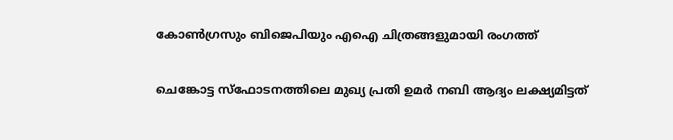കോൺഗ്രസും ബിജെപിയും എഐ ചിത്രങ്ങളുമായി രംഗത്ത്

ചെങ്കോട്ട സ്ഫോടനത്തിലെ മുഖ‍്യ പ്രതി ഉമർ നബി ആദ‍്യം ല‍ക്ഷ‍്യമിട്ടത്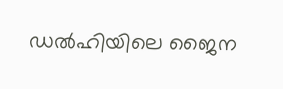ഡൽഹിയിലെ ജൈന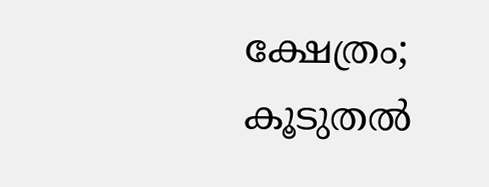ക്ഷേത്രം; കൂടുതൽ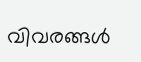വിവരങ്ങൾ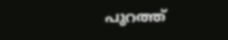പുറത്ത്